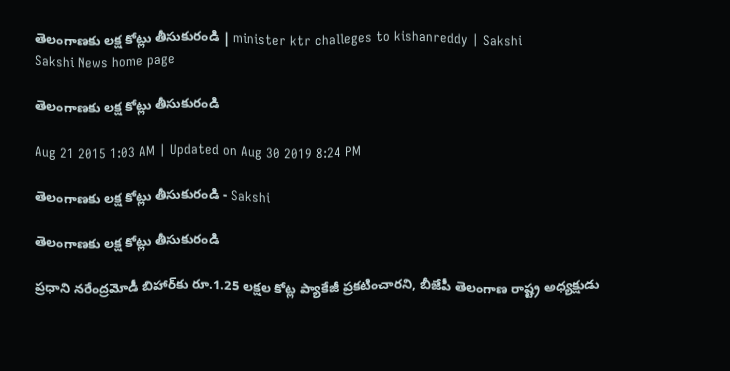తెలంగాణకు లక్ష కోట్లు తీసుకురండి | minister ktr challeges to kishanreddy | Sakshi
Sakshi News home page

తెలంగాణకు లక్ష కోట్లు తీసుకురండి

Aug 21 2015 1:03 AM | Updated on Aug 30 2019 8:24 PM

తెలంగాణకు లక్ష కోట్లు తీసుకురండి - Sakshi

తెలంగాణకు లక్ష కోట్లు తీసుకురండి

ప్రధాని నరేంద్రమోడీ బిహార్‌కు రూ.1.25 లక్షల కోట్ల ప్యాకేజీ ప్రకటించారని, బీజేపీ తెలంగాణ రాష్ట్ర అధ్యక్షుడు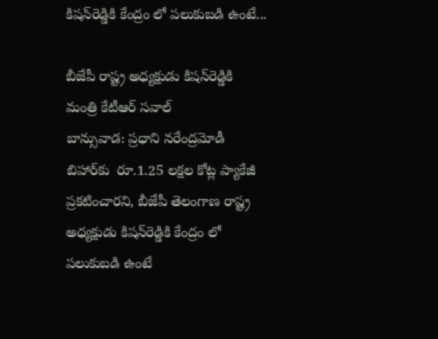కిషన్‌రెడ్డికి కేంద్రం లో పలుకుబడి ఉంటే...

బీజేపీ రాష్ట్ర అధ్యక్షుడు కిషన్‌రెడ్డికి మంత్రి కేటీఆర్ సవాల్
బాన్సువాడ: ప్రధాని నరేంద్రమోడీ బిహార్‌కు  రూ.1.25 లక్షల కోట్ల ప్యాకేజీ ప్రకటించారని, బీజేపీ తెలంగాణ రాష్ట్ర అధ్యక్షుడు కిషన్‌రెడ్డికి కేంద్రం లో పలుకుబడి ఉంటే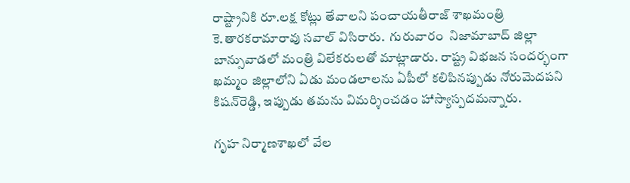రాష్ట్రానికి రూ.లక్ష కోట్లు తేవాలని పంచాయతీరాజ్ శాఖమంత్రి కె.తారకరామారావు సవాల్ విసిరారు.  గురువారం  నిజామాబాద్ జిల్లా బాన్సువాడలో మంత్రి విలేకరులతో మాట్లాడారు. రాష్ట్ర విభజన సందర్భంగా ఖమ్మం జిల్లాలోని ఏడు మండలాలను ఏపీలో కలిపినప్పుడు నోరుమెదపని కిషన్‌రెడ్డి, ఇప్పుడు తమను విమర్శించడం హాస్యాస్పదమన్నారు.

గృహ నిర్మాణశాఖలో వేల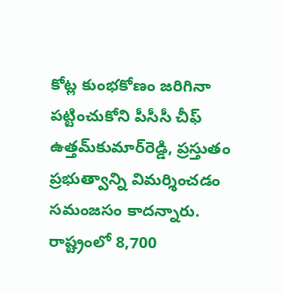కోట్ల కుంభకోణం జరిగినా పట్టించుకోని పీసీసీ చీఫ్ ఉత్తమ్‌కుమార్‌రెడ్డి, ప్రస్తుతం ప్రభుత్వాన్ని విమర్శించడం సమంజసం కాదన్నారు. రాష్ట్రంలో 8,700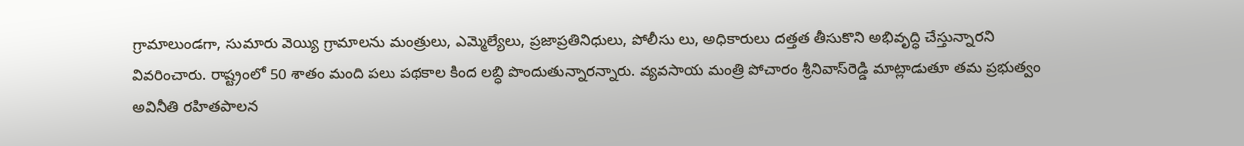గ్రామాలుండగా, సుమారు వెయ్యి గ్రామాలను మంత్రులు, ఎమ్మెల్యేలు, ప్రజాప్రతినిధులు, పోలీసు లు, అధికారులు దత్తత తీసుకొని అభివృద్ధి చేస్తున్నారని వివరించారు. రాష్ట్రంలో 50 శాతం మంది పలు పథకాల కింద లబ్ధి పొందుతున్నారన్నారు. వ్యవసాయ మంత్రి పోచారం శ్రీనివాస్‌రెడ్డి మాట్లాడుతూ తమ ప్రభుత్వం అవినీతి రహితపాలన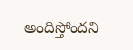అందిస్తోందని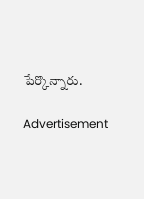పేర్కొన్నారు.

Advertisement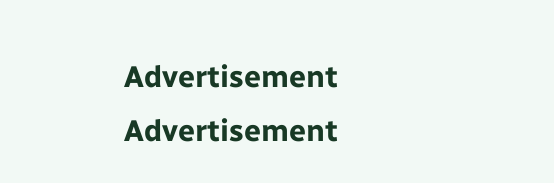Advertisement
Advertisement